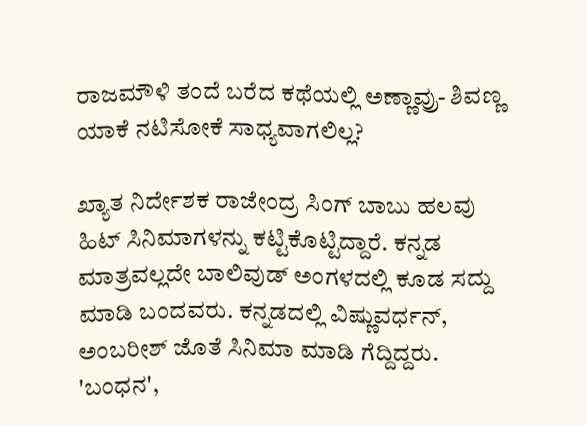ರಾಜಮೌಳಿ ತಂದೆ ಬರೆದ ಕಥೆಯಲ್ಲಿ ಅಣ್ಣಾವ್ರು- ಶಿವಣ್ಣ ಯಾಕೆ ನಟಿಸೋಕೆ ಸಾಧ್ಯವಾಗಲಿಲ್ಲ?

ಖ್ಯಾತ ನಿರ್ದೇಶಕ ರಾಜೇಂದ್ರ ಸಿಂಗ್ ಬಾಬು ಹಲವು ಹಿಟ್ ಸಿನಿಮಾಗಳನ್ನು ಕಟ್ಟಿಕೊಟ್ಟಿದ್ದಾರೆ. ಕನ್ನಡ ಮಾತ್ರವಲ್ಲದೇ ಬಾಲಿವುಡ್‌ ಅಂಗಳದಲ್ಲಿ ಕೂಡ ಸದ್ದು ಮಾಡಿ ಬಂದವರು. ಕನ್ನಡದಲ್ಲಿ ವಿಷ್ಣುವರ್ಧನ್, ಅಂಬರೀಶ್ ಜೊತೆ ಸಿನಿಮಾ ಮಾಡಿ ಗೆದ್ದಿದ್ದರು. 'ಬಂಧನ',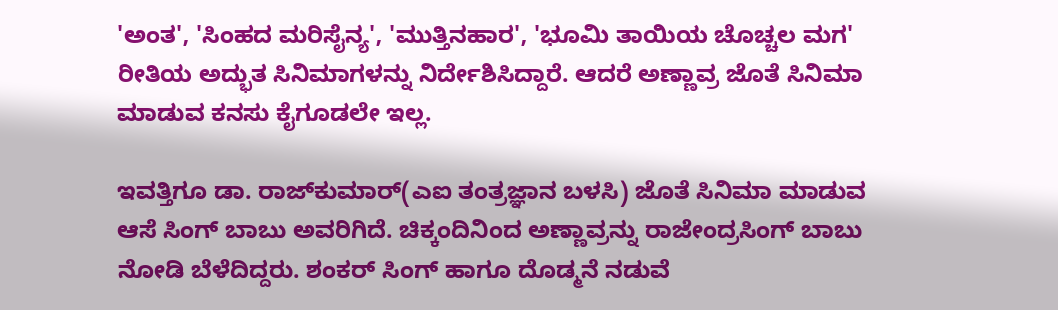'ಅಂತ', 'ಸಿಂಹದ ಮರಿಸೈನ್ಯ', 'ಮುತ್ತಿನಹಾರ', 'ಭೂಮಿ ತಾಯಿಯ ಚೊಚ್ಚಲ ಮಗ' ರೀತಿಯ ಅದ್ಭುತ ಸಿನಿಮಾಗಳನ್ನು ನಿರ್ದೇಶಿಸಿದ್ದಾರೆ. ಆದರೆ ಅಣ್ಣಾವ್ರ ಜೊತೆ ಸಿನಿಮಾ ಮಾಡುವ ಕನಸು ಕೈಗೂಡಲೇ ಇಲ್ಲ.

ಇವತ್ತಿಗೂ ಡಾ. ರಾಜ್‌ಕುಮಾರ್(ಎಐ ತಂತ್ರಜ್ಞಾನ ಬಳಸಿ) ಜೊತೆ ಸಿನಿಮಾ ಮಾಡುವ ಆಸೆ ಸಿಂಗ್ ಬಾಬು ಅವರಿಗಿದೆ. ಚಿಕ್ಕಂದಿನಿಂದ ಅಣ್ಣಾವ್ರನ್ನು ರಾಜೇಂದ್ರಸಿಂಗ್ ಬಾಬು ನೋಡಿ ಬೆಳೆದಿದ್ದರು. ಶಂಕರ್ ಸಿಂಗ್ ಹಾಗೂ ದೊಡ್ಮನೆ ನಡುವೆ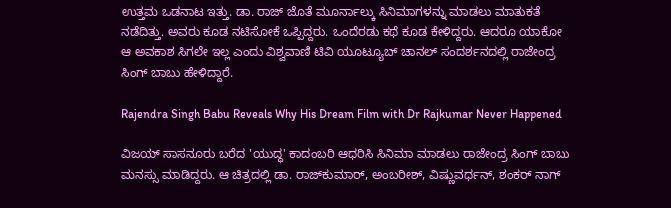ಉತ್ತಮ ಒಡನಾಟ ಇತ್ತು. ಡಾ. ರಾಜ್‌ ಜೊತೆ ಮೂರ್ನಾಲ್ಕು ಸಿನಿಮಾಗಳನ್ನು ಮಾಡಲು ಮಾತುಕತೆ ನಡೆದಿತ್ತು. ಅವರು ಕೂಡ ನಟಿಸೋಕೆ ಒಪ್ಪಿದ್ದರು. ಒಂದೆರಡು ಕಥೆ ಕೂಡ ಕೇಳಿದ್ದರು. ಆದರೂ ಯಾಕೋ ಆ ಅವಕಾಶ ಸಿಗಲೇ ಇಲ್ಲ ಎಂದು ವಿಶ್ವವಾಣಿ ಟಿವಿ ಯೂಟ್ಯೂಬ್ ಚಾನಲ್ ಸಂದರ್ಶನದಲ್ಲಿ ರಾಜೇಂದ್ರ ಸಿಂಗ್ ಬಾಬು ಹೇಳಿದ್ದಾರೆ.

Rajendra Singh Babu Reveals Why His Dream Film with Dr Rajkumar Never Happened

ವಿಜಯ್ ಸಾಸನೂರು ಬರೆದ 'ಯುದ್ಧ' ಕಾದಂಬರಿ ಆಧರಿಸಿ ಸಿನಿಮಾ ಮಾಡಲು ರಾಜೇಂದ್ರ ಸಿಂಗ್ ಬಾಬು ಮನಸ್ಸು ಮಾಡಿದ್ದರು. ಆ ಚಿತ್ರದಲ್ಲಿ ಡಾ. ರಾಜ್‌ಕುಮಾರ್, ಅಂಬರೀಶ್, ವಿಷ್ಣುವರ್ಧನ್, ಶಂಕರ್ ನಾಗ್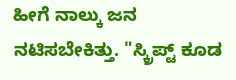ಹೀಗೆ ನಾಲ್ಕು ಜನ ನಟಿಸಬೇಕಿತ್ತು. "ಸ್ಕ್ರಿಪ್ಟ್ ಕೂಡ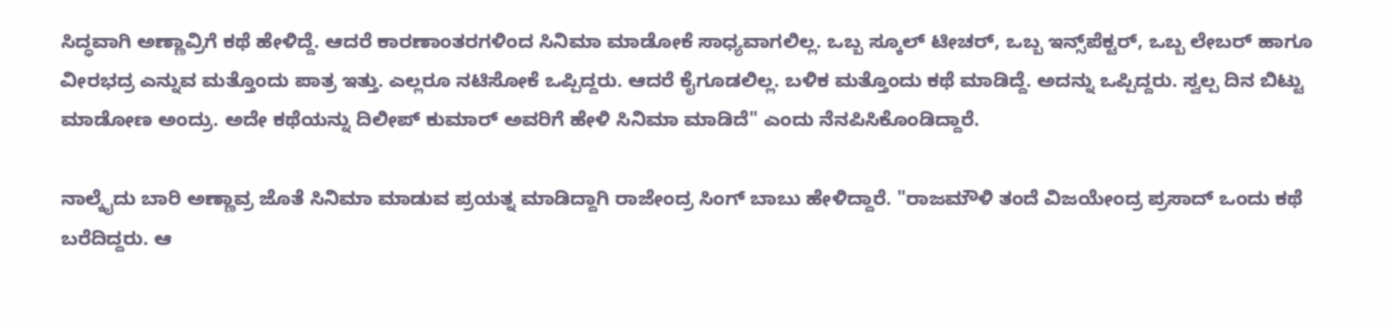ಸಿದ್ಧವಾಗಿ ಅಣ್ಣಾವ್ರಿಗೆ ಕಥೆ ಹೇಳಿದ್ದೆ. ಆದರೆ ಕಾರಣಾಂತರಗಳಿಂದ ಸಿನಿಮಾ ಮಾಡೋಕೆ ಸಾಧ್ಯವಾಗಲಿಲ್ಲ. ಒಬ್ಬ ಸ್ಕೂಲ್ ಟೀಚರ್, ಒಬ್ಬ ಇನ್ಸ್‌ಪೆಕ್ಟರ್, ಒಬ್ಬ ಲೇಬರ್ ಹಾಗೂ ವೀರಭದ್ರ ಎನ್ನುವ ಮತ್ತೊಂದು ಪಾತ್ರ ಇತ್ತು. ಎಲ್ಲರೂ ನಟಿಸೋಕೆ ಒಪ್ಪಿದ್ದರು. ಆದರೆ ಕೈಗೂಡಲಿಲ್ಲ. ಬಳಿಕ ಮತ್ತೊಂದು ಕಥೆ ಮಾಡಿದ್ದೆ. ಅದನ್ನು ಒಪ್ಪಿದ್ದರು. ಸ್ವಲ್ಪ ದಿನ ಬಿಟ್ಟು ಮಾಡೋಣ ಅಂದ್ರು. ಅದೇ ಕಥೆಯನ್ನು ದಿಲೀಪ್ ಕುಮಾರ್ ಅವರಿಗೆ ಹೇಳಿ ಸಿನಿಮಾ ಮಾಡಿದೆ" ಎಂದು ನೆನಪಿಸಿಕೊಂಡಿದ್ದಾರೆ.

ನಾಲ್ಕೈದು ಬಾರಿ ಅಣ್ಣಾವ್ರ ಜೊತೆ ಸಿನಿಮಾ ಮಾಡುವ ಪ್ರಯತ್ನ ಮಾಡಿದ್ದಾಗಿ ರಾಜೇಂದ್ರ ಸಿಂಗ್ ಬಾಬು ಹೇಳಿದ್ದಾರೆ. "ರಾಜಮೌಳಿ ತಂದೆ ವಿಜಯೇಂದ್ರ ಪ್ರಸಾದ್ ಒಂದು ಕಥೆ ಬರೆದಿದ್ದರು. ಆ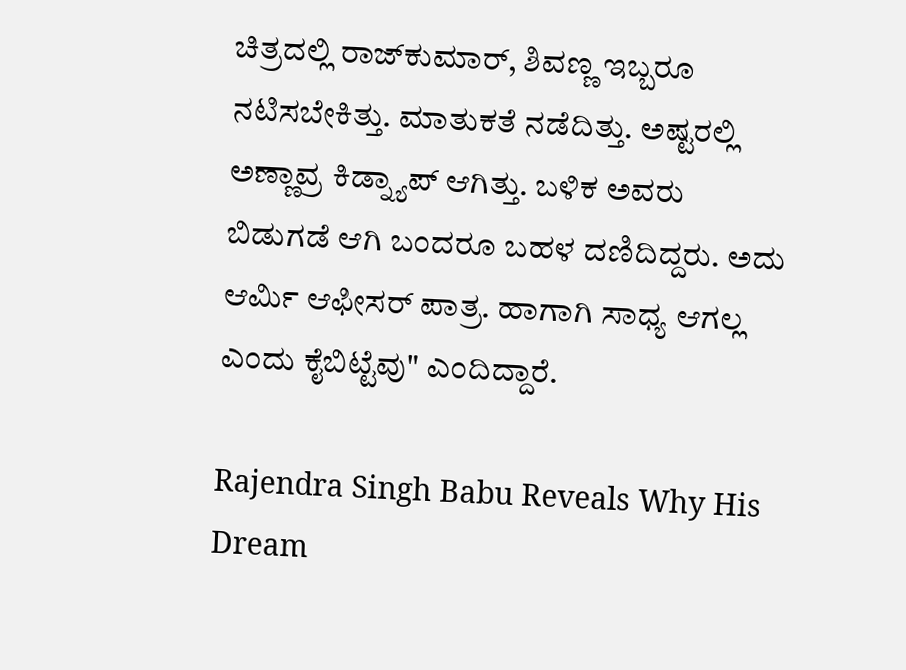ಚಿತ್ರದಲ್ಲಿ ರಾಜ್‌ಕುಮಾರ್, ಶಿವಣ್ಣ ಇಬ್ಬರೂ ನಟಿಸಬೇಕಿತ್ತು. ಮಾತುಕತೆ ನಡೆದಿತ್ತು. ಅಷ್ಟರಲ್ಲಿ ಅಣ್ಣಾವ್ರ ಕಿಡ್ನ್ಯಾಪ್ ಆಗಿತ್ತು. ಬಳಿಕ ಅವರು ಬಿಡುಗಡೆ ಆಗಿ ಬಂದರೂ ಬಹಳ ದಣಿದಿದ್ದರು. ಅದು ಆರ್ಮಿ ಆಫೀಸರ್ ಪಾತ್ರ. ಹಾಗಾಗಿ ಸಾಧ್ಯ ಆಗಲ್ಲ ಎಂದು ಕೈಬಿಟ್ಟೆವು" ಎಂದಿದ್ದಾರೆ.

Rajendra Singh Babu Reveals Why His Dream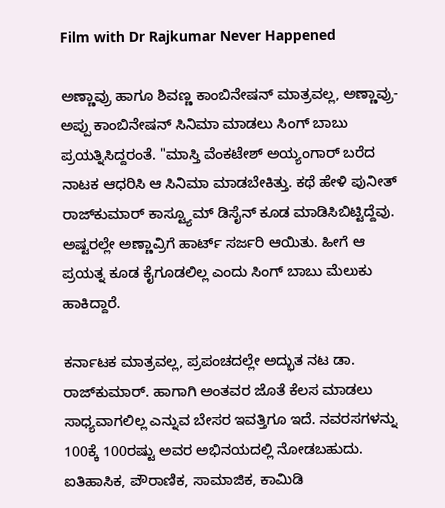Film with Dr Rajkumar Never Happened

ಅಣ್ಣಾವ್ರು ಹಾಗೂ ಶಿವಣ್ಣ ಕಾಂಬಿನೇಷನ್ ಮಾತ್ರವಲ್ಲ, ಅಣ್ಣಾವ್ರು- ಅಪ್ಪು ಕಾಂಬಿನೇಷನ್‌ ಸಿನಿಮಾ ಮಾಡಲು ಸಿಂಗ್ ಬಾಬು ಪ್ರಯತ್ನಿಸಿದ್ದರಂತೆ. "ಮಾಸ್ತಿ ವೆಂಕಟೇಶ್ ಅಯ್ಯಂಗಾರ್ ಬರೆದ ನಾಟಕ ಆಧರಿಸಿ ಆ ಸಿನಿಮಾ ಮಾಡಬೇಕಿತ್ತು. ಕಥೆ ಹೇಳಿ ಪುನೀತ್ ರಾಜ್‌ಕುಮಾರ್ ಕಾಸ್ಟ್ಯೂಮ್ ಡಿಸೈನ್ ಕೂಡ ಮಾಡಿಸಿಬಿಟ್ಟಿದ್ದೆವು. ಅಷ್ಟರಲ್ಲೇ ಅಣ್ಣಾವ್ರಿಗೆ ಹಾರ್ಟ್ ಸರ್ಜರಿ ಆಯಿತು. ಹೀಗೆ ಆ ಪ್ರಯತ್ನ ಕೂಡ ಕೈಗೂಡಲಿಲ್ಲ ಎಂದು ಸಿಂಗ್ ಬಾಬು ಮೆಲುಕು ಹಾಕಿದ್ದಾರೆ.

ಕರ್ನಾಟಕ ಮಾತ್ರವಲ್ಲ, ಪ್ರಪಂಚದಲ್ಲೇ ಅದ್ಭುತ ನಟ ಡಾ. ರಾಜ್‌ಕುಮಾರ್. ಹಾಗಾಗಿ ಅಂತವರ ಜೊತೆ ಕೆಲಸ ಮಾಡಲು ಸಾಧ್ಯವಾಗಲಿಲ್ಲ ಎನ್ನುವ ಬೇಸರ ಇವತ್ತಿಗೂ ಇದೆ. ನವರಸಗಳನ್ನು 100ಕ್ಕೆ 100ರಷ್ಟು ಅವರ ಅಭಿನಯದಲ್ಲಿ ನೋಡಬಹುದು. ಐತಿಹಾಸಿಕ, ಪೌರಾಣಿಕ, ಸಾಮಾಜಿಕ, ಕಾಮಿಡಿ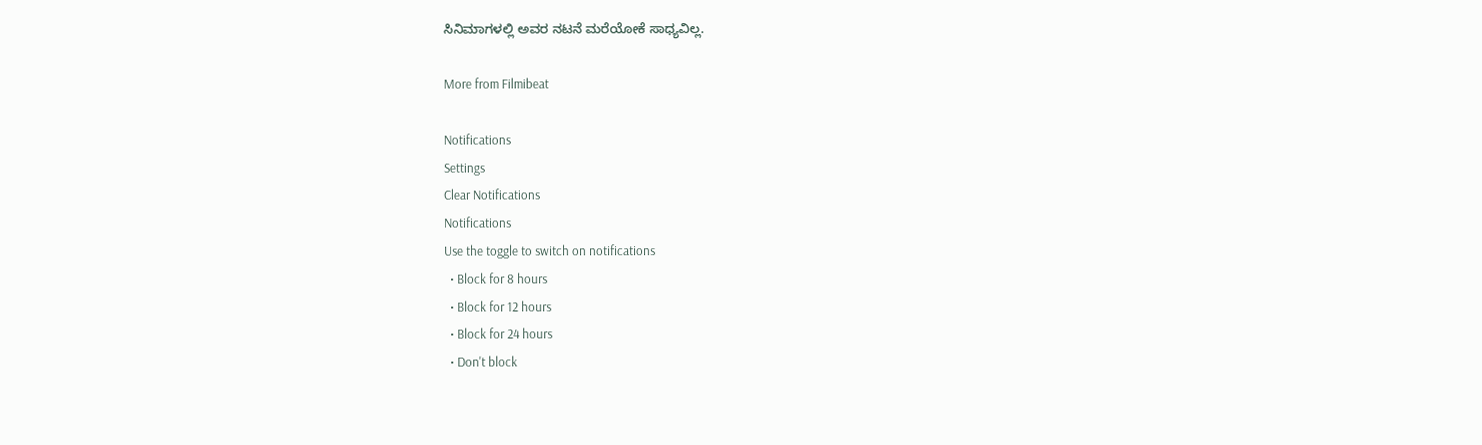ಸಿನಿಮಾಗಳಲ್ಲಿ ಅವರ ನಟನೆ ಮರೆಯೋಕೆ ಸಾಧ್ಯವಿಲ್ಲ.

More from Filmibeat

Notifications
Settings
Clear Notifications
Notifications
Use the toggle to switch on notifications
  • Block for 8 hours
  • Block for 12 hours
  • Block for 24 hours
  • Don't block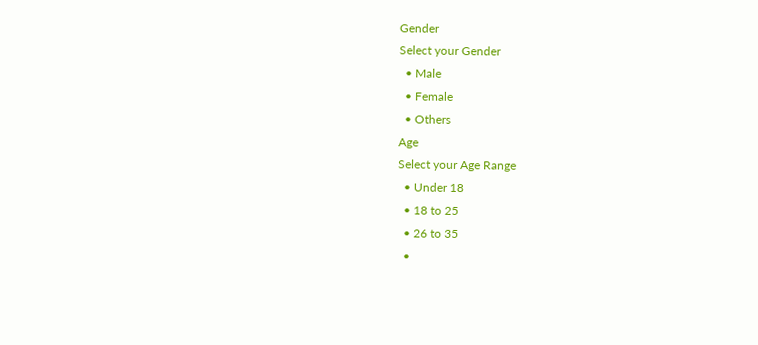Gender
Select your Gender
  • Male
  • Female
  • Others
Age
Select your Age Range
  • Under 18
  • 18 to 25
  • 26 to 35
  •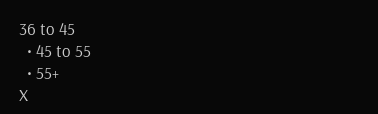36 to 45
  • 45 to 55
  • 55+
X